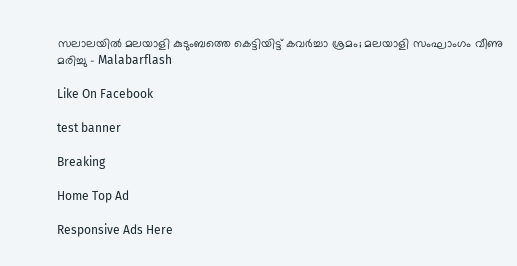സലാലയില്‍ മലയാളി കുടുംബത്തെ കെട്ടിയിട്ട് കവര്‍ച്ചാ ശ്രമം; മലയാളി സംഘാംഗം വീണു മരിച്ചു - Malabarflash

Like On Facebook

test banner

Breaking

Home Top Ad

Responsive Ads Here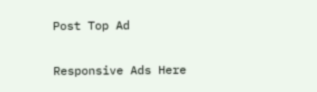Post Top Ad

Responsive Ads Here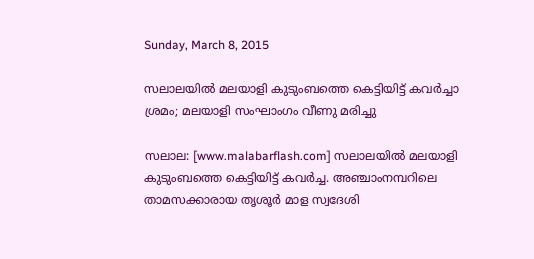Sunday, March 8, 2015

സലാലയില്‍ മലയാളി കുടുംബത്തെ കെട്ടിയിട്ട് കവര്‍ച്ചാ ശ്രമം; മലയാളി സംഘാംഗം വീണു മരിച്ചു

സലാല: [www.malabarflash.com] സലാലയില്‍ മലയാളി കുടുംബത്തെ കെട്ടിയിട്ട് കവര്‍ച്ച. അഞ്ചാംനമ്പറിലെ താമസക്കാരായ തൃശൂര്‍ മാള സ്വദേശി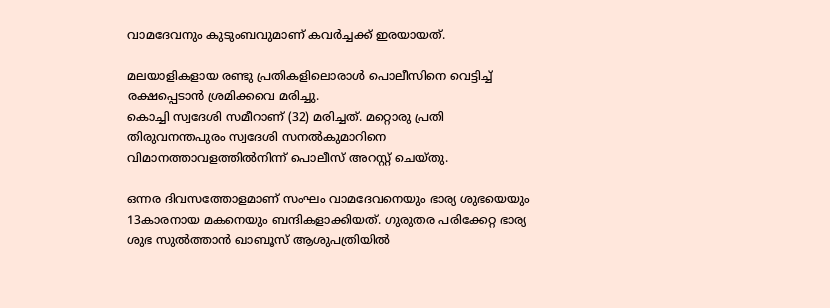വാമദേവനും കുടുംബവുമാണ് കവര്‍ച്ചക്ക് ഇരയായത്.

മലയാളികളായ രണ്ടു പ്രതികളിലൊരാള്‍ പൊലീസിനെ വെട്ടിച്ച് രക്ഷപ്പെടാന്‍ ശ്രമിക്കവെ മരിച്ചു.
കൊച്ചി സ്വദേശി സമീറാണ് (32) മരിച്ചത്. മറ്റൊരു പ്രതി തിരുവനന്തപുരം സ്വദേശി സനല്‍കുമാറിനെ വിമാനത്താവളത്തില്‍നിന്ന് പൊലീസ് അറസ്റ്റ് ചെയ്തു.

ഒന്നര ദിവസത്തോളമാണ് സംഘം വാമദേവനെയും ഭാര്യ ശുഭയെയും 13കാരനായ മകനെയും ബന്ദികളാക്കിയത്. ഗുരുതര പരിക്കേറ്റ ഭാര്യ ശുഭ സുല്‍ത്താന്‍ ഖാബൂസ് ആശുപത്രിയില്‍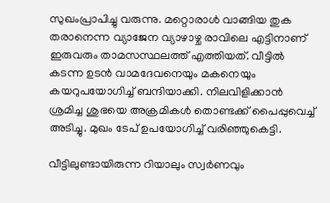സുഖംപ്രാപിച്ചു വരുന്നു. മറ്റൊരാള്‍ വാങ്ങിയ തുക തരാനെന്ന വ്യാജേന വ്യാഴാഴ്ച രാവിലെ എട്ടിനാണ് ഇരുവരും താമസസ്ഥലത്ത് എത്തിയത്. വീട്ടില്‍ കടന്ന ഉടന്‍ വാമദേവനെയും മകനെയും കയറുപയോഗിച്ച് ബന്ദിയാക്കി. നിലവിളിക്കാന്‍ ശ്രമിച്ച ശുഭയെ അക്രമികള്‍ തൊണ്ടക്ക് പൈപ്പുവെച്ച് അടിച്ചു. മുഖം ടേപ് ഉപയോഗിച്ച് വരിഞ്ഞുകെട്ടി.

വീട്ടിലുണ്ടായിരുന്ന റിയാലും സ്വര്‍ണവും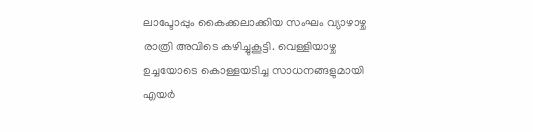ലാപ്ടോപ്പും കൈക്കലാക്കിയ സംഘം വ്യാഴാഴ്ച രാത്രി അവിടെ കഴിച്ചുകൂട്ടി. വെള്ളിയാഴ്ച ഉച്ചയോടെ കൊള്ളയടിച്ച സാധനങ്ങളുമായി എയര്‍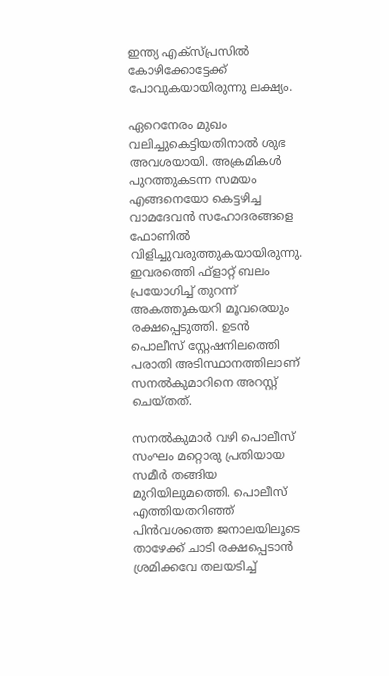ഇന്ത്യ എക്സ്പ്രസില്‍ കോഴിക്കോട്ടേക്ക് പോവുകയായിരുന്നു ലക്ഷ്യം.

ഏറെനേരം മുഖം വലിച്ചുകെട്ടിയതിനാല്‍ ശുഭ അവശയായി. അക്രമികള്‍ പുറത്തുകടന്ന സമയം എങ്ങനെയോ കെട്ടഴിച്ച വാമദേവന്‍ സഹോദരങ്ങളെ ഫോണില്‍ വിളിച്ചുവരുത്തുകയായിരുന്നു. ഇവരത്തെി ഫ്ളാറ്റ് ബലം പ്രയോഗിച്ച് തുറന്ന് അകത്തുകയറി മൂവരെയും രക്ഷപ്പെടുത്തി. ഉടന്‍ പൊലീസ് സ്റ്റേഷനിലത്തെി പരാതി അടിസ്ഥാനത്തിലാണ് സനല്‍കുമാറിനെ അറസ്റ്റ് ചെയ്തത്.

സനല്‍കുമാര്‍ വഴി പൊലീസ് സംഘം മറ്റൊരു പ്രതിയായ സമീര്‍ തങ്ങിയ മുറിയിലുമത്തെി. പൊലീസ് എത്തിയതറിഞ്ഞ് പിന്‍വശത്തെ ജനാലയിലൂടെ താഴേക്ക് ചാടി രക്ഷപ്പെടാന്‍ ശ്രമിക്കവേ തലയടിച്ച്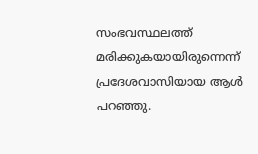സംഭവസ്ഥലത്ത് മരിക്കുകയായിരുന്നെന്ന് പ്രദേശവാസിയായ ആള്‍ പറഞ്ഞു.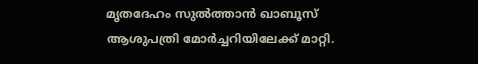മൃതദേഹം സുല്‍ത്താന്‍ ഖാബൂസ് ആശുപത്രി മോര്‍ച്ചറിയിലേക്ക് മാറ്റി.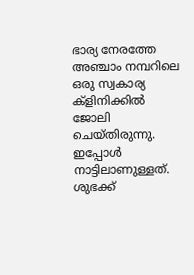ഭാര്യ നേരത്തേ അഞ്ചാം നമ്പറിലെ ഒരു സ്വകാര്യ ക്ളിനിക്കില്‍ ജോലി ചെയ്തിരുന്നു. ഇപ്പോള്‍ നാട്ടിലാണുള്ളത്. ശുഭക്ക്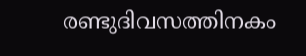രണ്ടുദിവസത്തിനകം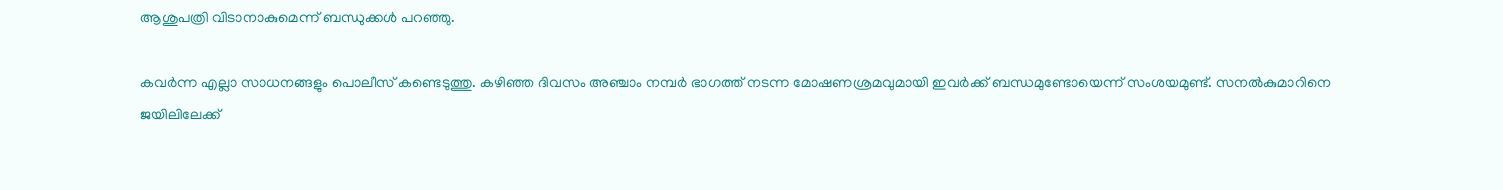ആശുപത്രി വിടാനാകുമെന്ന് ബന്ധുക്കള്‍ പറഞ്ഞു.

കവര്‍ന്ന എല്ലാ സാധനങ്ങളും പൊലീസ് കണ്ടെടുത്തു. കഴിഞ്ഞ ദിവസം അഞ്ചാം നമ്പര്‍ ഭാഗത്ത് നടന്ന മോഷണശ്രമവുമായി ഇവര്‍ക്ക് ബന്ധമുണ്ടോയെന്ന് സംശയമുണ്ട്. സനല്‍കുമാറിനെ ജയിലിലേക്ക്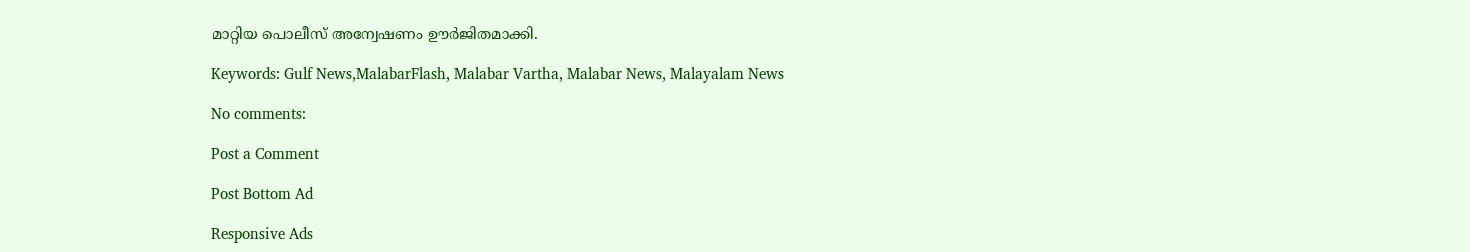മാറ്റിയ പൊലീസ് അന്വേഷണം ഊര്‍ജിതമാക്കി.

Keywords: Gulf News,MalabarFlash, Malabar Vartha, Malabar News, Malayalam News

No comments:

Post a Comment

Post Bottom Ad

Responsive Ads